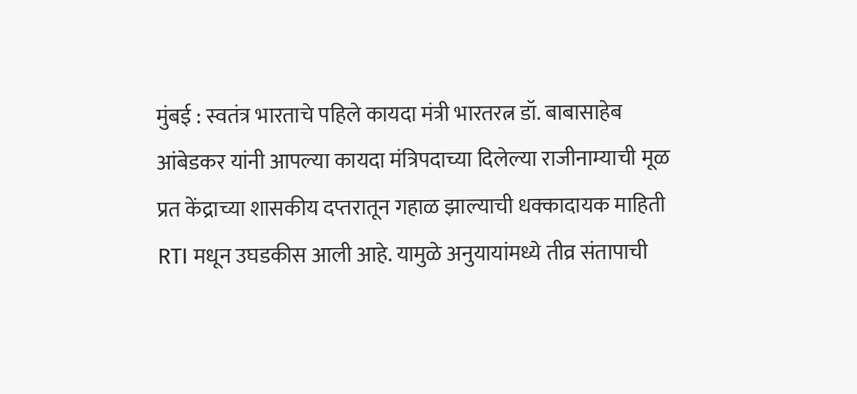मुंबई : स्वतंत्र भारताचे पहिले कायदा मंत्री भारतरत्न डॉ. बाबासाहेब आंबेडकर यांनी आपल्या कायदा मंत्रिपदाच्या दिलेल्या राजीनाम्याची मूळ प्रत केंद्राच्या शासकीय दप्तरातून गहाळ झाल्याची धक्कादायक माहिती RTI मधून उघडकीस आली आहे. यामुळे अनुयायांमध्ये तीव्र संतापाची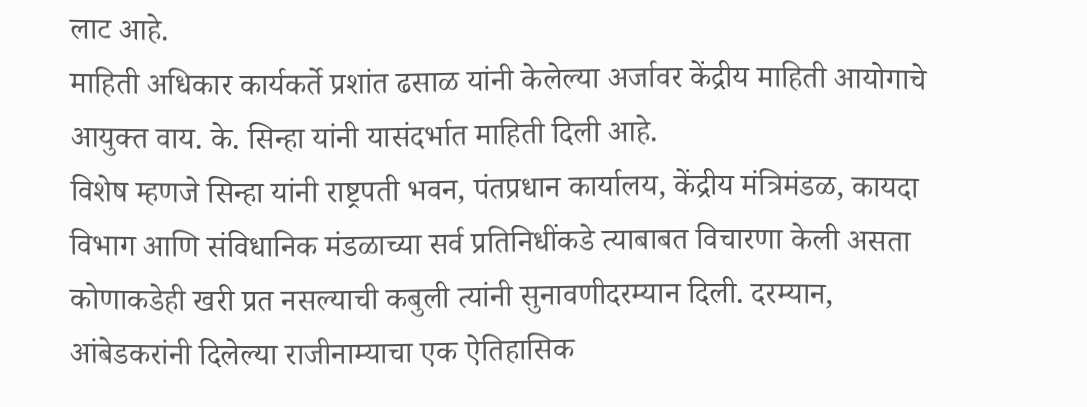लाट आहे.
माहिती अधिकार कार्यकर्ते प्रशांत ढसाळ यांनी केलेल्या अर्जावर केंद्रीय माहिती आयोगाचे आयुक्त वाय. के. सिन्हा यांनी यासंदर्भात माहिती दिली आहे.
विशेष म्हणजे सिन्हा यांनी राष्ट्रपती भवन, पंतप्रधान कार्यालय, केंद्रीय मंत्रिमंडळ, कायदा विभाग आणि संविधानिक मंडळाच्या सर्व प्रतिनिधींकडे त्याबाबत विचारणा केली असता कोणाकडेही खरी प्रत नसल्याची कबुली त्यांनी सुनावणीदरम्यान दिली. दरम्यान, आंबेडकरांनी दिलेल्या राजीनाम्याचा एक ऐतिहासिक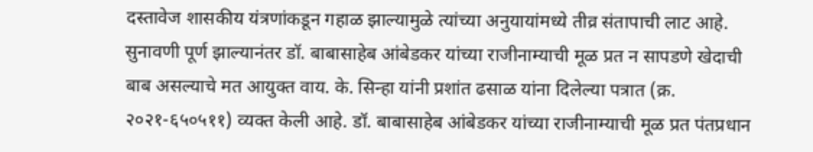दस्तावेज शासकीय यंत्रणांकडून गहाळ झाल्यामुळे त्यांच्या अनुयायांमध्ये तीव्र संतापाची लाट आहे.
सुनावणी पूर्ण झाल्यानंतर डॉ. बाबासाहेब आंबेडकर यांच्या राजीनाम्याची मूळ प्रत न सापडणे खेदाची बाब असल्याचे मत आयुक्त वाय. के. सिन्हा यांनी प्रशांत ढसाळ यांना दिलेल्या पत्रात (क्र. २०२१-६५०५११) व्यक्त केली आहे. डॉ. बाबासाहेब आंबेडकर यांच्या राजीनाम्याची मूळ प्रत पंतप्रधान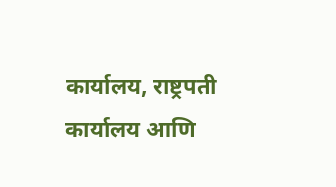कार्यालय, राष्ट्रपती कार्यालय आणि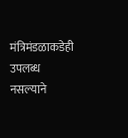मंत्रिमंडळाकडेही उपलब्ध नसल्याने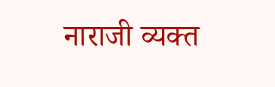नाराजी व्यक्त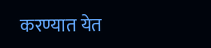करण्यात येत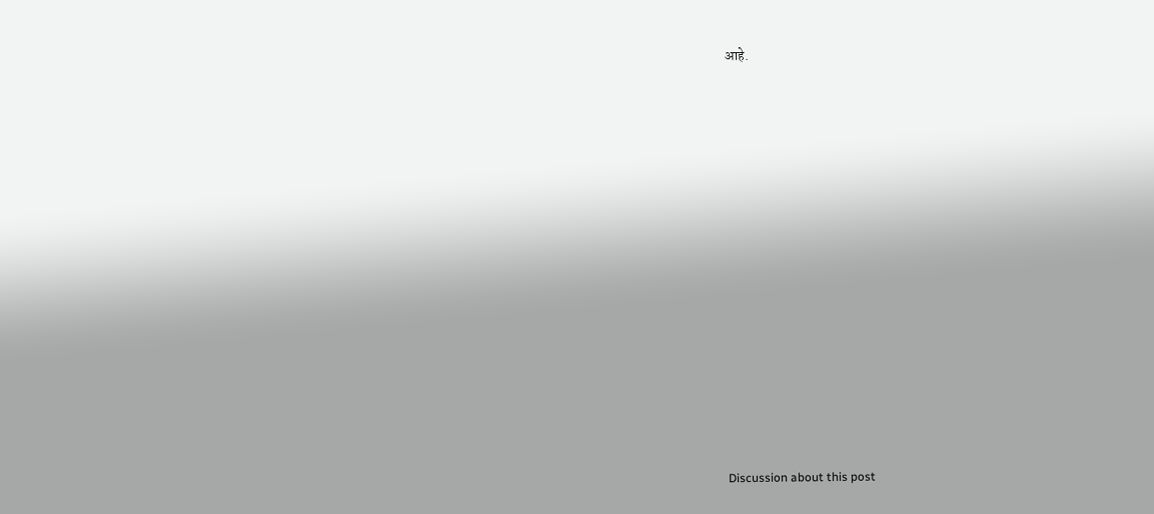आहे.















Discussion about this post